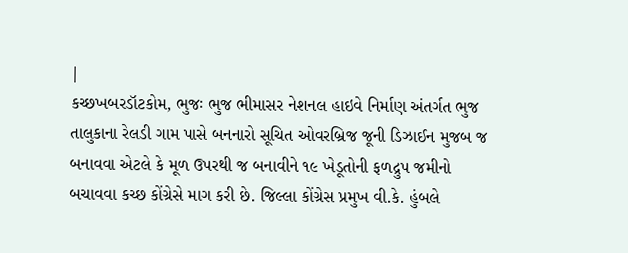|
કચ્છખબરડૉટકોમ, ભુજઃ ભુજ ભીમાસર નેશનલ હાઇવે નિર્માણ અંતર્ગત ભુજ તાલુકાના રેલડી ગામ પાસે બનનારો સૂચિત ઓવરબ્રિજ જૂની ડિઝાઈન મુજબ જ બનાવવા એટલે કે મૂળ ઉપરથી જ બનાવીને ૧૯ ખેડૂતોની ફળદ્રુપ જમીનો બચાવવા કચ્છ કોંગ્રેસે માગ કરી છે. જિલ્લા કોંગ્રેસ પ્રમુખ વી.કે. હુંબલે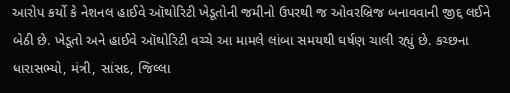આરોપ કર્યો કે નેશનલ હાઈવે ઑથોરિટી ખેડૂતોની જમીનો ઉપરથી જ ઓવરબ્રિજ બનાવવાની જીદ્દ લઈને બેઠી છે. ખેડૂતો અને હાઈવે ઑથોરિટી વચ્ચે આ મામલે લાંબા સમયથી ઘર્ષણ ચાલી રહ્યું છે. કચ્છના ધારાસભ્યો, મંત્રી, સાંસદ, જિલ્લા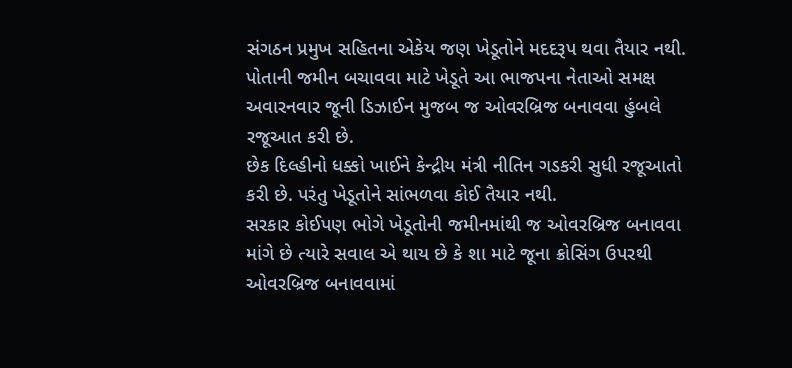સંગઠન પ્રમુખ સહિતના એકેય જણ ખેડૂતોને મદદરૂપ થવા તૈયાર નથી. પોતાની જમીન બચાવવા માટે ખેડૂતે આ ભાજપના નેતાઓ સમક્ષ અવારનવાર જૂની ડિઝાઈન મુજબ જ ઓવરબ્રિજ બનાવવા હુંબલે રજૂઆત કરી છે.
છેક દિલ્હીનો ધક્કો ખાઈને કેન્દ્રીય મંત્રી નીતિન ગડકરી સુધી રજૂઆતો કરી છે. પરંતુ ખેડૂતોને સાંભળવા કોઈ તૈયાર નથી.
સરકાર કોઈપણ ભોગે ખેડૂતોની જમીનમાંથી જ ઓવરબ્રિજ બનાવવા માંગે છે ત્યારે સવાલ એ થાય છે કે શા માટે જૂના ક્રોસિંગ ઉપરથી ઓવરબ્રિજ બનાવવામાં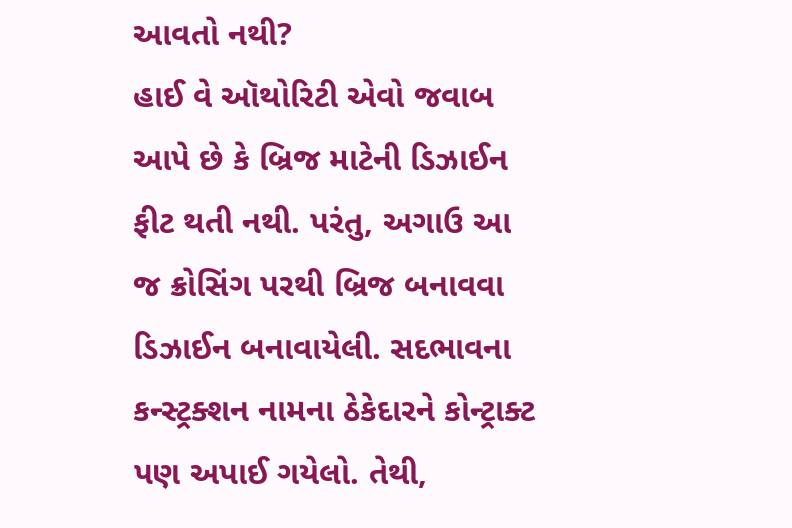આવતો નથી?
હાઈ વે ઑથોરિટી એવો જવાબ આપે છે કે બ્રિજ માટેની ડિઝાઈન ફીટ થતી નથી. પરંતુ, અગાઉ આ જ ક્રોસિંગ પરથી બ્રિજ બનાવવા ડિઝાઈન બનાવાયેલી. સદભાવના કન્સ્ટ્રક્શન નામના ઠેકેદારને કોન્ટ્રાક્ટ પણ અપાઈ ગયેલો. તેથી,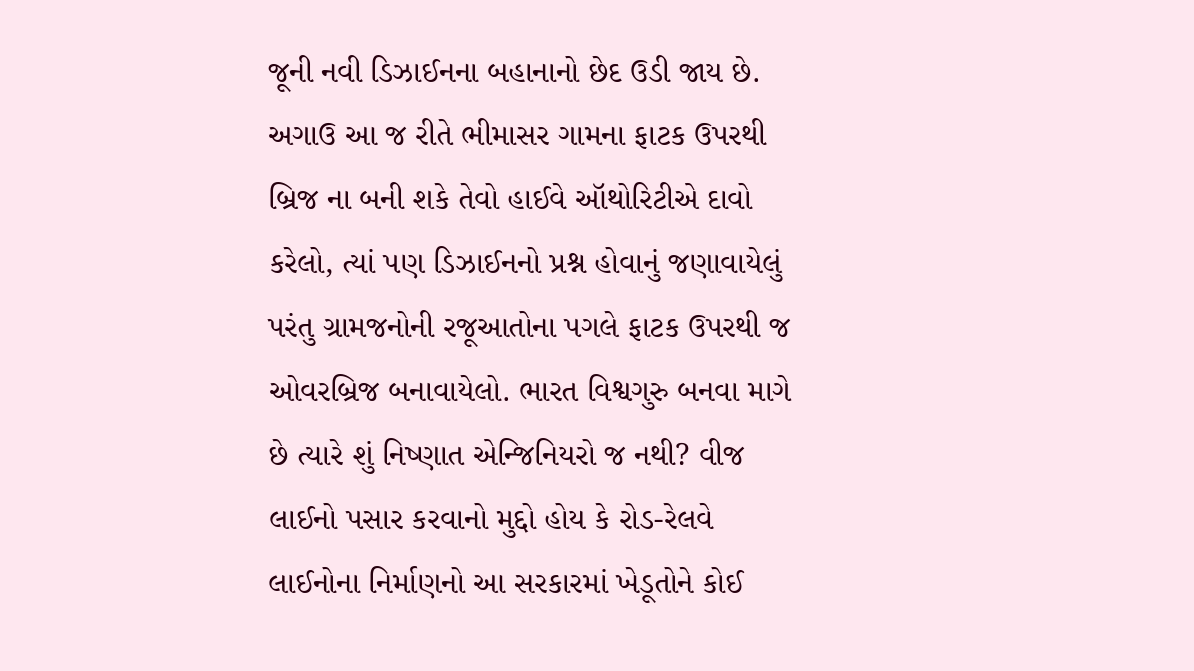જૂની નવી ડિઝાઈનના બહાનાનો છેદ ઉડી જાય છે.
અગાઉ આ જ રીતે ભીમાસર ગામના ફાટક ઉપરથી બ્રિજ ના બની શકે તેવો હાઈવે ઑથોરિટીએ દાવો કરેલો, ત્યાં પણ ડિઝાઈનનો પ્રશ્ન હોવાનું જણાવાયેલું પરંતુ ગ્રામજનોની રજૂઆતોના પગલે ફાટક ઉપરથી જ ઓવરબ્રિજ બનાવાયેલો. ભારત વિશ્વગુરુ બનવા માગે છે ત્યારે શું નિષ્ણાત એન્જિનિયરો જ નથી? વીજ લાઈનો પસાર કરવાનો મુદ્દો હોય કે રોડ-રેલવે લાઈનોના નિર્માણનો આ સરકારમાં ખેડૂતોને કોઈ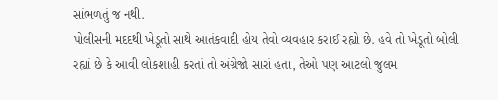સાંભળતું જ નથી.
પોલીસની મદદથી ખેડૂતો સાથે આતંકવાદી હોય તેવો વ્યવહાર કરાઈ રહ્યો છે. હવે તો ખેડૂતો બોલી રહ્યાં છે કે આવી લોકશાહી કરતાં તો અંગ્રેજો સારાં હતા, તેઓ પણ આટલો જુલમ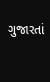ગુજારતાં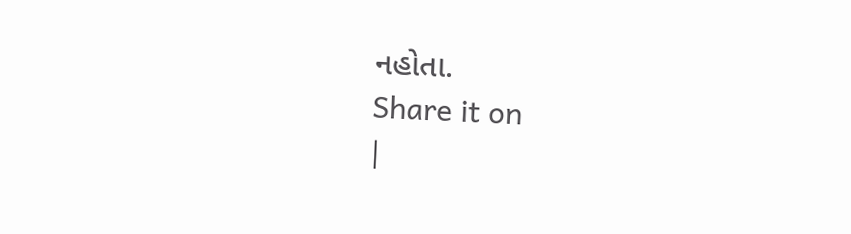નહોતા.
Share it on
|